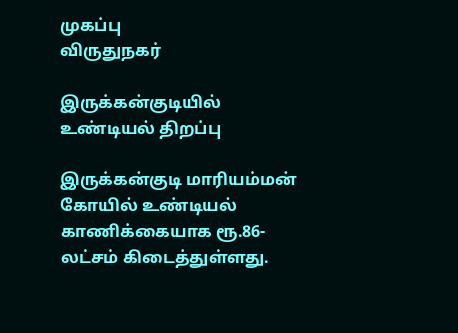முகப்பு
விருதுநகர்

இருக்கன்குடியில் உண்டியல் திறப்பு

இருக்கன்குடி மாரியம்மன் கோயில் உண்டியல் காணிக்கையாக ரூ.86-லட்சம் கிடைத்துள்ளது.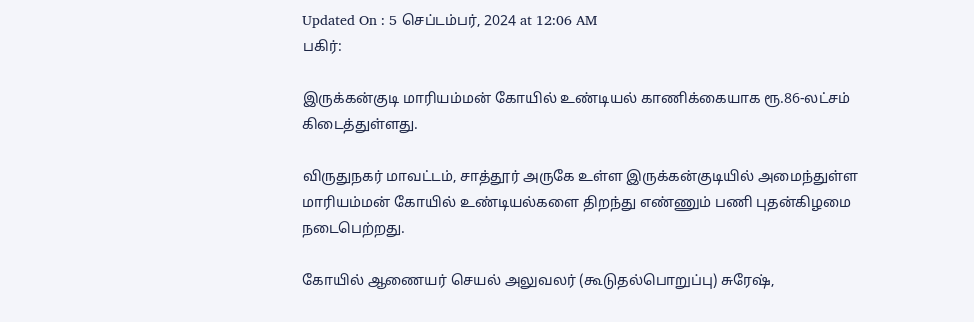Updated On : 5 செப்டம்பர், 2024 at 12:06 AM
பகிர்:

இருக்கன்குடி மாரியம்மன் கோயில் உண்டியல் காணிக்கையாக ரூ.86-லட்சம் கிடைத்துள்ளது.

விருதுநகர் மாவட்டம், சாத்தூர் அருகே உள்ள இருக்கன்குடியில் அமைந்துள்ள மாரியம்மன் கோயில் உண்டியல்களை திறந்து எண்ணும் பணி புதன்கிழமை நடைபெற்றது.

கோயில் ஆணையர் செயல் அலுவலர் (கூடுதல்பொறுப்பு) சுரேஷ்,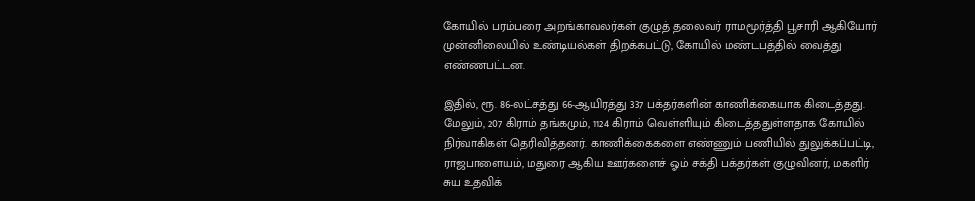கோயில் பரம்பரை அறங்காவலர்கள் குழுத் தலைவர் ராமமூர்த்தி பூசாரி ஆகியோர் முன்னிலையில் உண்டியல்கள் திறக்கபட்டு, கோயில் மண்டபத்தில் வைத்து எண்ணபட்டன.

இதில், ரூ. 86-லட்சத்து 66-ஆயிரத்து 337 பக்தர்களின் காணிக்கையாக கிடைத்தது. மேலும், 207 கிராம் தங்கமும், 1124 கிராம் வெள்ளியும் கிடைத்ததுள்ளதாக கோயில் நிர்வாகிகள் தெரிவித்தனர். காணிக்கைகளை எண்ணும் பணியில் துலுக்கப்பட்டி, ராஜபாளையம், மதுரை ஆகிய ஊர்களைச் ஓம் சக்தி பக்தர்கள் குழுவினர், மகளிர் சுய உதவிக்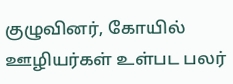குழுவினர், கோயில் ஊழியர்கள் உள்பட பலர்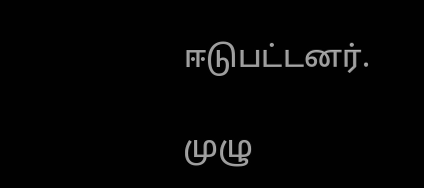ஈடுபட்டனர்.

முழு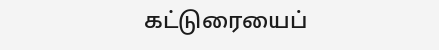கட்டுரையைப்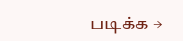படிக்க →